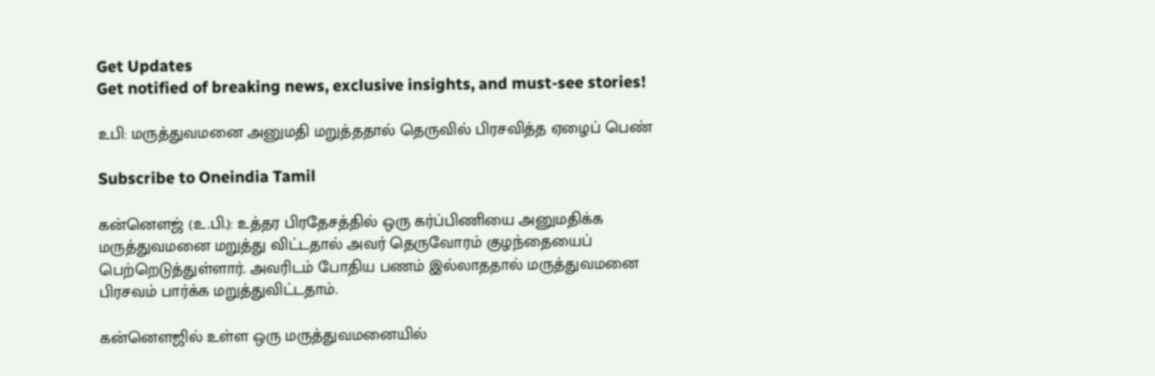Get Updates
Get notified of breaking news, exclusive insights, and must-see stories!

உபி: மருத்துவமனை அனுமதி மறுத்ததால் தெருவில் பிரசவித்த ஏழைப் பெண்

Subscribe to Oneindia Tamil

கன்னௌஜ் (உ.பி.): உத்தர பிரதேசத்தில் ஒரு கர்ப்பிணியை அனுமதிக்க மருத்துவமனை மறுத்து விட்டதால் அவர் தெருவோரம் குழந்தையைப் பெற்றெடுத்துள்ளார். அவரிடம் போதிய பணம் இல்லாததால் மருத்துவமனை பிரசவம் பார்க்க மறுத்துவிட்டதாம்.

கன்னௌஜில் உள்ள ஒரு மருத்துவமனையில்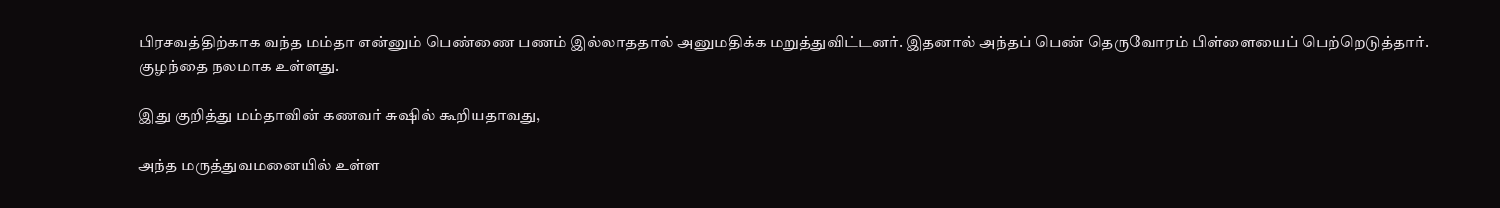பிரசவத்திற்காக வந்த மம்தா என்னும் பெண்ணை பணம் இல்லாததால் அனுமதிக்க மறுத்துவிட்டனர். இதனால் அந்தப் பெண் தெருவோரம் பிள்ளையைப் பெற்றெடுத்தார். குழந்தை நலமாக உள்ளது.

இது குறித்து மம்தாவின் கணவர் சுஷில் கூறியதாவது,

அந்த மருத்துவமனையில் உள்ள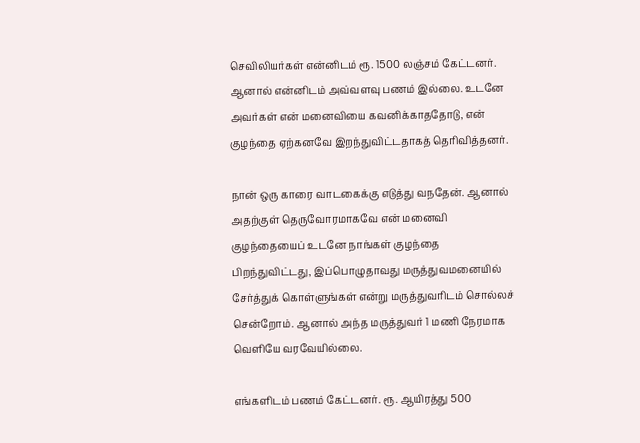செவிலியர்கள் என்னிடம் ரூ. 1500 லஞ்சம் கேட்டனர். ஆனால் என்னிடம் அவ்வளவு பணம் இல்லை. உடனே அவர்கள் என் மனைவியை கவனிக்காததோடு, என் குழந்தை ஏற்கனவே இறந்துவிட்டதாகத் தெரிவித்தனர்.

நான் ஒரு காரை வாடகைக்கு எடுத்து வநதேன். ஆனால் அதற்குள் தெருவோரமாகவே என் மனைவி குழந்தையைப் உடனே நாங்கள் குழந்தை பிறந்துவிட்டது, இப்பொழுதாவது மருத்துவமனையில் சேர்த்துக் கொள்ளுங்கள் என்று மருத்துவரிடம் சொல்லச் சென்றோம். ஆனால் அந்த மருத்துவர் 1 மணி நேரமாக வெளியே வரவேயில்லை.

எங்களிடம் பணம் கேட்டனர். ரூ. ஆயிரத்து 500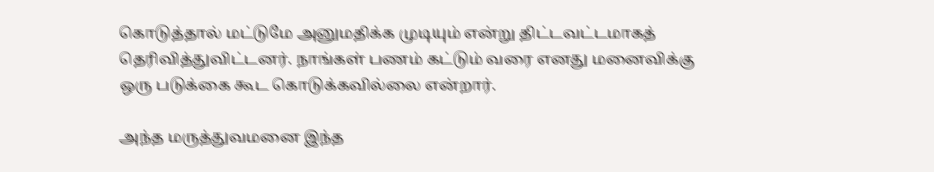கொடுத்தால் மட்டுமே அனுமதிக்க முடியும் என்று திட்டவட்டமாகத் தெரிவித்துவிட்டனர். நாங்கள் பணம் கட்டும் வரை எனது மனைவிக்கு ஒரு படுக்கை கூட கொடுக்கவில்லை என்றார்.

அந்த மருத்துவமனை இந்த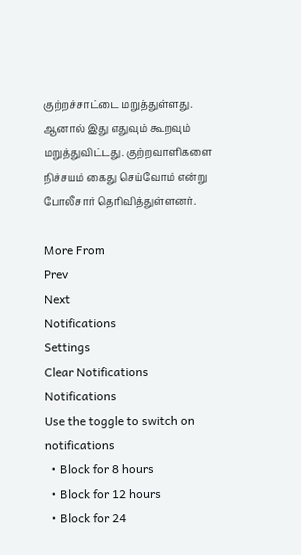குற்றச்சாட்டை மறுத்துள்ளது. ஆனால் இது எதுவும் கூறவும் மறுத்துவிட்டது. குற்றவாளிகளை நிச்சயம் கைது செய்வோம் என்று போலீசார் தெரிவித்துள்ளனர்.

More From
Prev
Next
Notifications
Settings
Clear Notifications
Notifications
Use the toggle to switch on notifications
  • Block for 8 hours
  • Block for 12 hours
  • Block for 24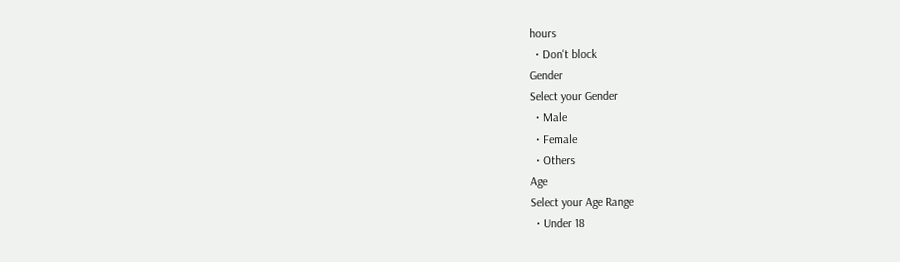hours
  • Don't block
Gender
Select your Gender
  • Male
  • Female
  • Others
Age
Select your Age Range
  • Under 18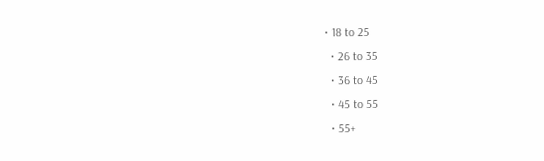• 18 to 25
  • 26 to 35
  • 36 to 45
  • 45 to 55
  • 55+